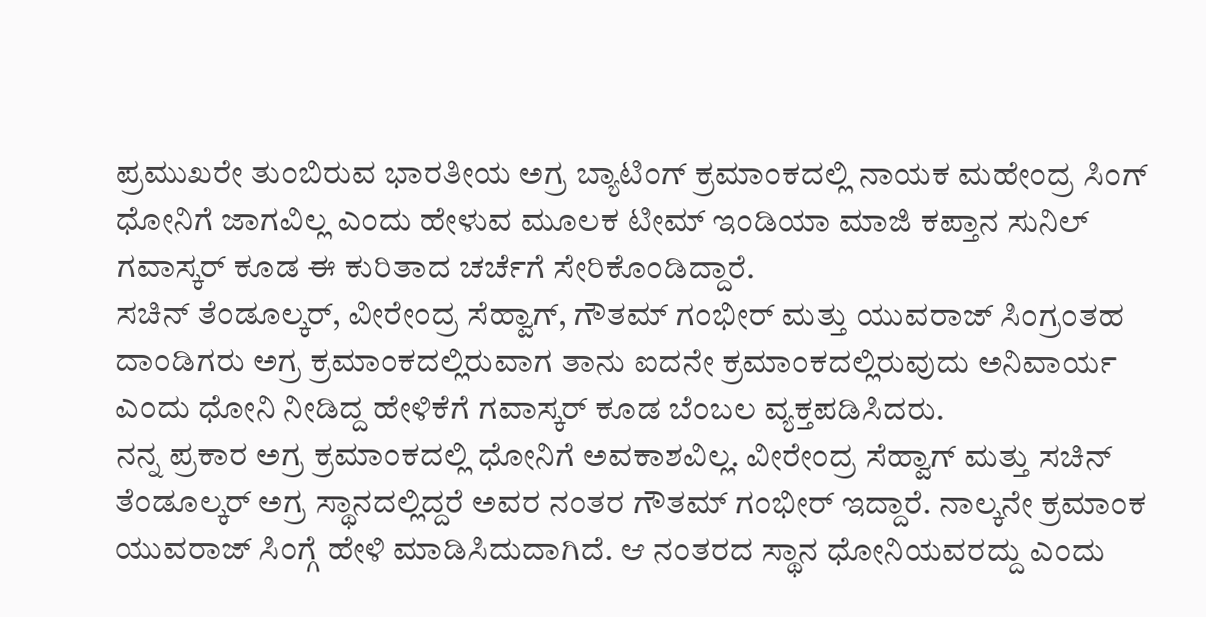ಪ್ರಮುಖರೇ ತುಂಬಿರುವ ಭಾರತೀಯ ಅಗ್ರ ಬ್ಯಾಟಿಂಗ್ ಕ್ರಮಾಂಕದಲ್ಲಿ ನಾಯಕ ಮಹೇಂದ್ರ ಸಿಂಗ್ ಧೋನಿಗೆ ಜಾಗವಿಲ್ಲ ಎಂದು ಹೇಳುವ ಮೂಲಕ ಟೀಮ್ ಇಂಡಿಯಾ ಮಾಜಿ ಕಪ್ತಾನ ಸುನಿಲ್ ಗವಾಸ್ಕರ್ ಕೂಡ ಈ ಕುರಿತಾದ ಚರ್ಚೆಗೆ ಸೇರಿಕೊಂಡಿದ್ದಾರೆ.
ಸಚಿನ್ ತೆಂಡೂಲ್ಕರ್, ವೀರೇಂದ್ರ ಸೆಹ್ವಾಗ್, ಗೌತಮ್ ಗಂಭೀರ್ ಮತ್ತು ಯುವರಾಜ್ ಸಿಂಗ್ರಂತಹ ದಾಂಡಿಗರು ಅಗ್ರ ಕ್ರಮಾಂಕದಲ್ಲಿರುವಾಗ ತಾನು ಐದನೇ ಕ್ರಮಾಂಕದಲ್ಲಿರುವುದು ಅನಿವಾರ್ಯ ಎಂದು ಧೋನಿ ನೀಡಿದ್ದ ಹೇಳಿಕೆಗೆ ಗವಾಸ್ಕರ್ ಕೂಡ ಬೆಂಬಲ ವ್ಯಕ್ತಪಡಿಸಿದರು.
ನನ್ನ ಪ್ರಕಾರ ಅಗ್ರ ಕ್ರಮಾಂಕದಲ್ಲಿ ಧೋನಿಗೆ ಅವಕಾಶವಿಲ್ಲ. ವೀರೇಂದ್ರ ಸೆಹ್ವಾಗ್ ಮತ್ತು ಸಚಿನ್ ತೆಂಡೂಲ್ಕರ್ ಅಗ್ರ ಸ್ಥಾನದಲ್ಲಿದ್ದರೆ ಅವರ ನಂತರ ಗೌತಮ್ ಗಂಭೀರ್ ಇದ್ದಾರೆ. ನಾಲ್ಕನೇ ಕ್ರಮಾಂಕ ಯುವರಾಜ್ ಸಿಂಗ್ಗೆ ಹೇಳಿ ಮಾಡಿಸಿದುದಾಗಿದೆ. ಆ ನಂತರದ ಸ್ಥಾನ ಧೋನಿಯವರದ್ದು ಎಂದು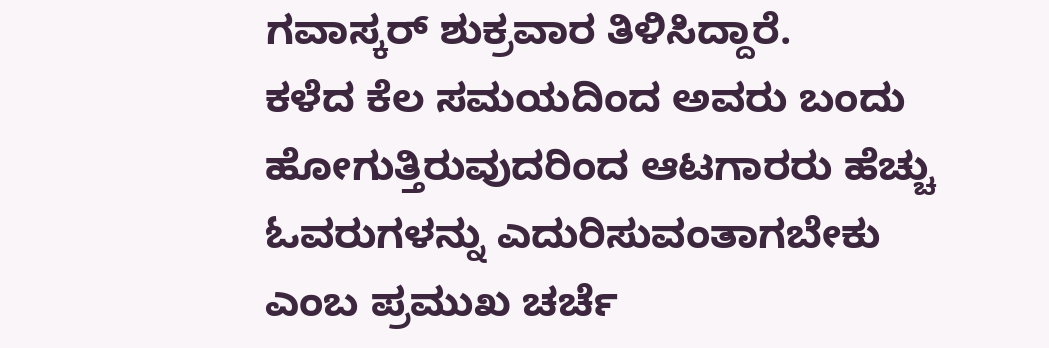ಗವಾಸ್ಕರ್ ಶುಕ್ರವಾರ ತಿಳಿಸಿದ್ದಾರೆ.
ಕಳೆದ ಕೆಲ ಸಮಯದಿಂದ ಅವರು ಬಂದು ಹೋಗುತ್ತಿರುವುದರಿಂದ ಆಟಗಾರರು ಹೆಚ್ಚು ಓವರುಗಳನ್ನು ಎದುರಿಸುವಂತಾಗಬೇಕು ಎಂಬ ಪ್ರಮುಖ ಚರ್ಚೆ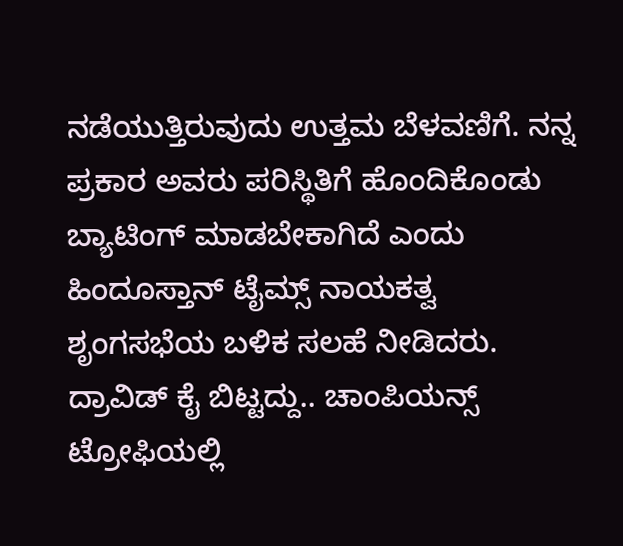ನಡೆಯುತ್ತಿರುವುದು ಉತ್ತಮ ಬೆಳವಣಿಗೆ. ನನ್ನ ಪ್ರಕಾರ ಅವರು ಪರಿಸ್ಥಿತಿಗೆ ಹೊಂದಿಕೊಂಡು ಬ್ಯಾಟಿಂಗ್ ಮಾಡಬೇಕಾಗಿದೆ ಎಂದು ಹಿಂದೂಸ್ತಾನ್ ಟೈಮ್ಸ್ ನಾಯಕತ್ವ ಶೃಂಗಸಭೆಯ ಬಳಿಕ ಸಲಹೆ ನೀಡಿದರು.
ದ್ರಾವಿಡ್ ಕೈ ಬಿಟ್ಟದ್ದು.. ಚಾಂಪಿಯನ್ಸ್ ಟ್ರೋಫಿಯಲ್ಲಿ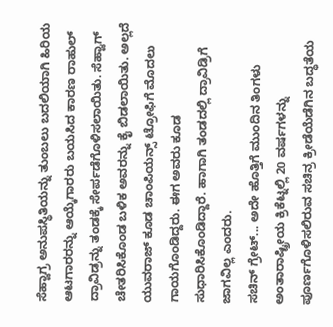ಸೆಹ್ವಾಗ್ರ ಅನುಪಸ್ಥಿತಿಯನ್ನು ತುಂಬಲು ಬದಲಿಯಾಗಿ ಹಿರಿಯ ಆಟಗಾರರನ್ನು ಆಯ್ಕೆಗಾರರು ಬಯಸಿದ ಕಾರಣ ರಾಹುಲ್ ದ್ರಾವಿಡ್ರನ್ನು ತಂಡಕ್ಕೆ ಸೇರ್ಪಡೆಗೊಳಿಸಲಾಯಿತು. ಸೆಹ್ವಾಗ್ ಚೇತರಿಸಿಕೊಂಡ ಬಳಿಕ ಅವರನ್ನು ಕೈ ಬಿಡಲಾಯಿತು. ಅಲ್ಲದೆ ಯುವರಾಜ್ ಕೂಡ ಚಾಂಪಿಯನ್ಸ್ ಟ್ರೋಫಿಗೆ ಮೊದಲು ಗಾಯಗೊಂಡಿದ್ದರು. ಈಗ ಅವರು ಕೂಡ ಸುಧಾರಿಸಿಕೊಂಡಿದ್ದಾರೆ. ಹಾಗಾಗಿ ತಂಡದಲ್ಲಿ ದ್ರಾವಿಡ್ರಿಗೆ ಜಾಗವಿಲ್ಲ ಎಂದರು.
ಸಚಿನ್ ಗ್ರೇಟ್... ಅದೇ ಹೊತ್ತಿಗೆ ಮುಂದಿನ ತಿಂಗಳು ಅಂತಾರಾಷ್ಟ್ರೀಯ ಕ್ರಿಕೆಟ್ನಲ್ಲಿ 20 ವರ್ಷಗಳನ್ನು ಪೂರ್ಣಗೊಳಿಸಲಿರುವ ಸಚಿನ್ರ ಕ್ರೀಡೆಯೆಡೆಗಿನ ಬದ್ಧತೆಯ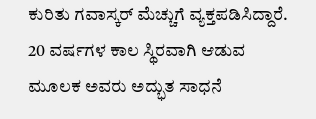ಕುರಿತು ಗವಾಸ್ಕರ್ ಮೆಚ್ಚುಗೆ ವ್ಯಕ್ತಪಡಿಸಿದ್ದಾರೆ.
20 ವರ್ಷಗಳ ಕಾಲ ಸ್ಥಿರವಾಗಿ ಆಡುವ ಮೂಲಕ ಅವರು ಅದ್ಭುತ ಸಾಧನೆ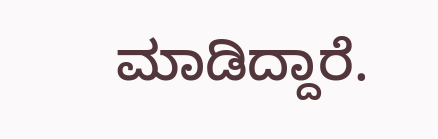ಮಾಡಿದ್ದಾರೆ.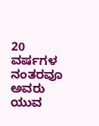20 ವರ್ಷಗಳ ನಂತರವೂ ಅವರು ಯುವ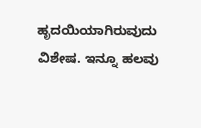ಹೃದಯಿಯಾಗಿರುವುದು ವಿಶೇಷ. ಇನ್ನೂ ಹಲವು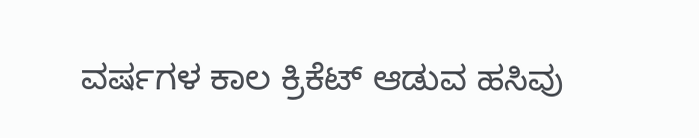ವರ್ಷಗಳ ಕಾಲ ಕ್ರಿಕೆಟ್ ಆಡುವ ಹಸಿವು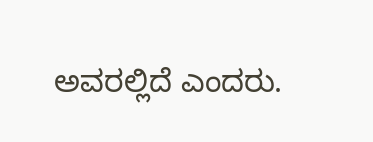ಅವರಲ್ಲಿದೆ ಎಂದರು.